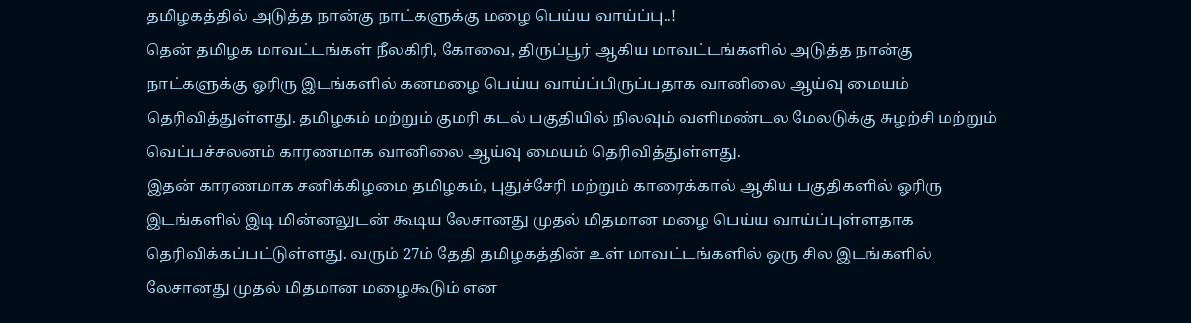தமிழகத்தில் அடுத்த நான்கு நாட்களுக்கு மழை பெய்ய வாய்ப்பு..!
தென் தமிழக மாவட்டங்கள் நீலகிரி, கோவை, திருப்பூர் ஆகிய மாவட்டங்களில் அடுத்த நான்கு நாட்களுக்கு ஓரிரு இடங்களில் கனமழை பெய்ய வாய்ப்பிருப்பதாக வானிலை ஆய்வு மையம் தெரிவித்துள்ளது. தமிழகம் மற்றும் குமரி கடல் பகுதியில் நிலவும் வளிமண்டல மேலடுக்கு சுழற்சி மற்றும் வெப்பச்சலனம் காரணமாக வானிலை ஆய்வு மையம் தெரிவித்துள்ளது.
இதன் காரணமாக சனிக்கிழமை தமிழகம், புதுச்சேரி மற்றும் காரைக்கால் ஆகிய பகுதிகளில் ஓரிரு இடங்களில் இடி மின்னலுடன் கூடிய லேசானது முதல் மிதமான மழை பெய்ய வாய்ப்புள்ளதாக தெரிவிக்கப்பட்டுள்ளது. வரும் 27ம் தேதி தமிழகத்தின் உள் மாவட்டங்களில் ஒரு சில இடங்களில் லேசானது முதல் மிதமான மழைகூடும் என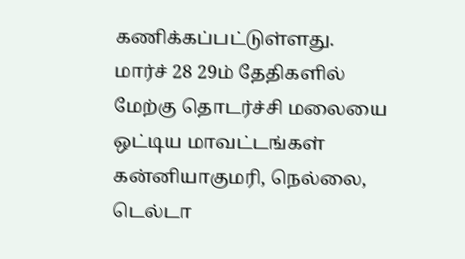கணிக்கப்பட்டுள்ளது.
மார்ச் 28 29ம் தேதிகளில் மேற்கு தொடர்ச்சி மலையை ஒட்டிய மாவட்டங்கள் கன்னியாகுமரி, நெல்லை, டெல்டா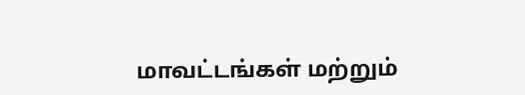மாவட்டங்கள் மற்றும்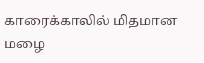காரைக்காலில் மிதமான மழை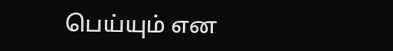பெய்யும் என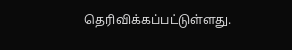தெரிவிக்கப்பட்டுள்ளது.